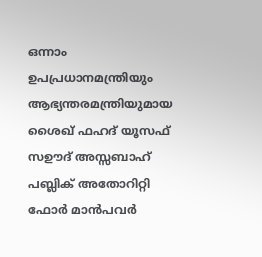ഒന്നാം ഉപപ്രധാനമന്ത്രിയും ആഭ്യന്തരമന്ത്രിയുമായ ശൈഖ് ഫഹദ് യൂസഫ് സഊദ് അസ്സബാഹ് പബ്ലിക് അതോറിറ്റി ഫോർ മാൻപവർ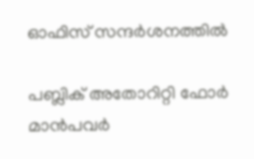ഓഫിസ് സന്ദർശനത്തിൽ

പബ്ലിക് അതോറിറ്റി ഫോർ മാൻപവർ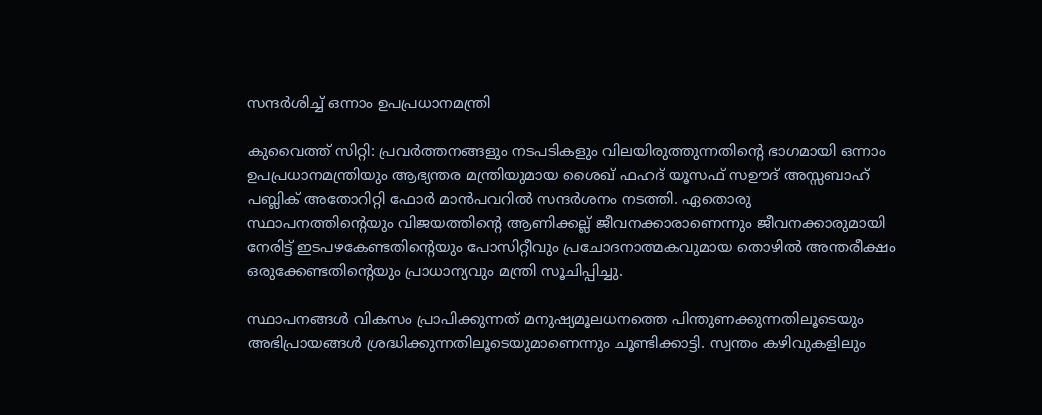സന്ദർശിച്ച് ഒന്നാം ഉപപ്രധാനമന്ത്രി

കുവൈത്ത് സിറ്റി: പ്രവർത്തനങ്ങളും നടപടികളും വിലയിരുത്തുന്നതിന്റെ ഭാഗമായി ഒന്നാം ഉപപ്രധാനമന്ത്രിയും ആഭ്യന്തര മന്ത്രിയുമായ ശൈഖ് ഫഹദ് യൂസഫ് സഊദ് അസ്സബാഹ് പബ്ലിക് അതോറിറ്റി ഫോർ മാൻപവറിൽ സന്ദർശനം നടത്തി. ഏതൊരു സ്ഥാപനത്തിന്റെയും വിജയത്തിന്റെ ആണിക്കല്ല് ജീവനക്കാരാണെന്നും ജീവനക്കാരുമായി നേരിട്ട് ഇടപഴകേണ്ടതിന്റെയും പോസിറ്റീവും പ്രചോദനാത്മകവുമായ തൊഴിൽ അന്തരീക്ഷം ഒരുക്കേണ്ടതിന്റെയും പ്രാധാന്യവും മന്ത്രി സൂചിപ്പിച്ചു.

സ്ഥാപനങ്ങൾ വികസം പ്രാപിക്കുന്നത് മനുഷ്യമൂലധനത്തെ പിന്തുണക്കുന്നതിലൂടെയും അഭിപ്രായങ്ങൾ ശ്രദ്ധിക്കുന്നതിലൂടെയുമാണെന്നും ചൂണ്ടിക്കാട്ടി. സ്വന്തം കഴിവുകളിലും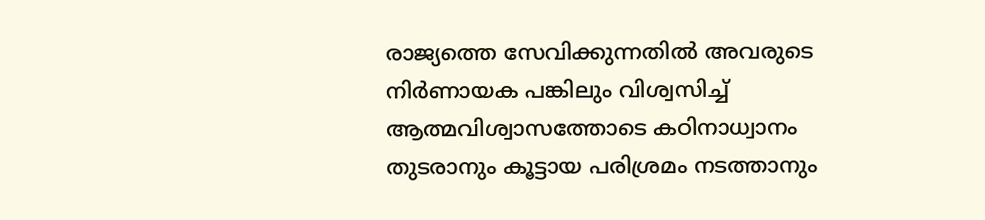രാജ്യത്തെ സേവിക്കുന്നതിൽ അവരുടെ നിർണായക പങ്കിലും വിശ്വസിച്ച് ആത്മവിശ്വാസത്തോടെ കഠിനാധ്വാനം തുടരാനും കൂട്ടായ പരിശ്രമം നടത്താനും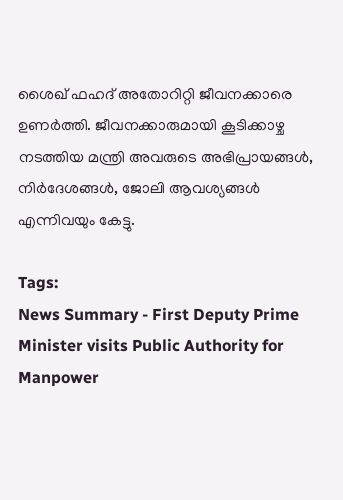ശൈഖ് ഫഹദ് അതോറിറ്റി ജീവനക്കാരെ ഉണർത്തി. ജീവനക്കാരുമായി കൂടിക്കാഴ്ച നടത്തിയ മന്ത്രി അവരുടെ അഭിപ്രായങ്ങൾ, നിർദേശങ്ങൾ, ജോലി ആവശ്യങ്ങൾ എന്നിവയും കേട്ടു.

Tags:
News Summary - First Deputy Prime Minister visits Public Authority for Manpower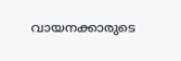വായനക്കാരുടെ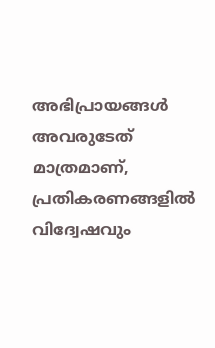അഭിപ്രായങ്ങള്‍ അവരുടേത് മാത്രമാണ്, പ്രതികരണങ്ങളിൽ വിദ്വേഷവും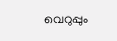വെറുപ്പും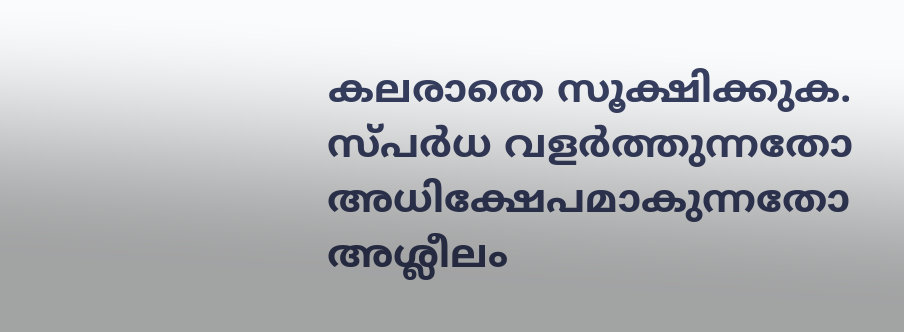കലരാതെ സൂക്ഷിക്കുക. സ്പർധ വളർത്തുന്നതോ അധിക്ഷേപമാകുന്നതോ അശ്ലീലം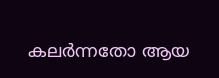കലർന്നതോ ആയ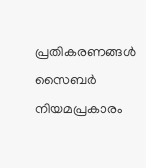പ്രതികരണങ്ങൾ സൈബർ നിയമപ്രകാരം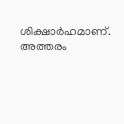ശിക്ഷാർഹമാണ്. അത്തരം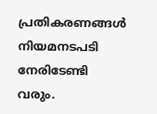പ്രതികരണങ്ങൾ നിയമനടപടി നേരിടേണ്ടി വരും.